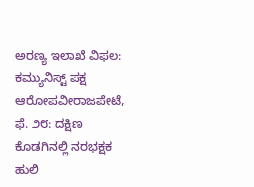ಅರಣ್ಯ ಇಲಾಖೆ ವಿಫಲ: ಕಮ್ಯುನಿಸ್ಟ್ ಪಕ್ಷ ಆರೋಪವೀರಾಜಪೇಟೆ, ಫೆ. ೨೮: ದಕ್ಷಿಣ ಕೊಡಗಿನಲ್ಲಿ ನರಭಕ್ಷಕ ಹುಲಿ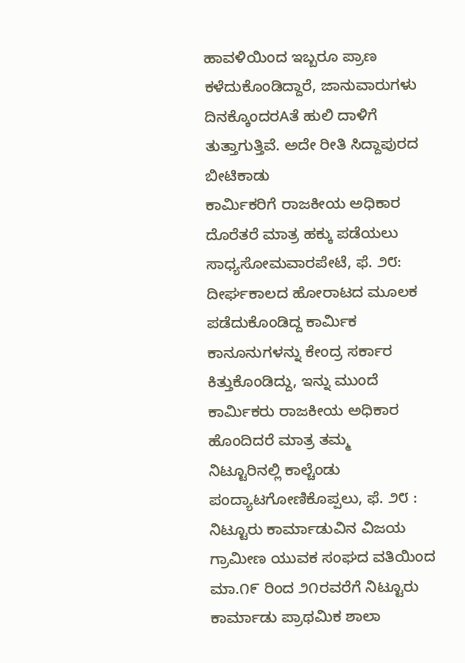ಹಾವಳಿಯಿಂದ ಇಬ್ಬರೂ ಪ್ರಾಣ ಕಳೆದುಕೊಂಡಿದ್ದಾರೆ, ಜಾನುವಾರುಗಳು ದಿನಕ್ಕೊಂದರAತೆ ಹುಲಿ ದಾಳಿಗೆ ತುತ್ತಾಗುತ್ತಿವೆ. ಅದೇ ರೀತಿ ಸಿದ್ದಾಪುರದ ಬೀಟಿಕಾಡು
ಕಾರ್ಮಿಕರಿಗೆ ರಾಜಕೀಯ ಅಧಿಕಾರ ದೊರೆತರೆ ಮಾತ್ರ ಹಕ್ಕು ಪಡೆಯಲು ಸಾಧ್ಯಸೋಮವಾರಪೇಟೆ, ಫೆ. ೨೮: ದೀರ್ಘಕಾಲದ ಹೋರಾಟದ ಮೂಲಕ ಪಡೆದುಕೊಂಡಿದ್ದ ಕಾರ್ಮಿಕ ಕಾನೂನುಗಳನ್ನು ಕೇಂದ್ರ ಸರ್ಕಾರ ಕಿತ್ತುಕೊಂಡಿದ್ದು, ಇನ್ನು ಮುಂದೆ ಕಾರ್ಮಿಕರು ರಾಜಕೀಯ ಅಧಿಕಾರ ಹೊಂದಿದರೆ ಮಾತ್ರ ತಮ್ಮ
ನಿಟ್ಟೂರಿನಲ್ಲಿ ಕಾಲ್ಚೆಂಡು ಪಂದ್ಯಾಟಗೋಣಿಕೊಪ್ಪಲು, ಫೆ. ೨೮ : ನಿಟ್ಟೂರು ಕಾರ್ಮಾಡುವಿನ ವಿಜಯ ಗ್ರಾಮೀಣ ಯುವಕ ಸಂಘದ ವತಿಯಿಂದ ಮಾ.೧೯ ರಿಂದ ೨೧ರವರೆಗೆ ನಿಟ್ಟೂರು ಕಾರ್ಮಾಡು ಪ್ರಾಥಮಿಕ ಶಾಲಾ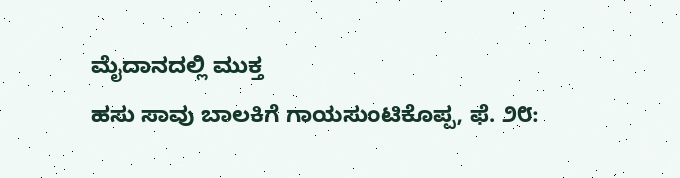ಮೈದಾನದಲ್ಲಿ ಮುಕ್ತ
ಹಸು ಸಾವು ಬಾಲಕಿಗೆ ಗಾಯಸುಂಟಿಕೊಪ್ಪ, ಫೆ. ೨೮: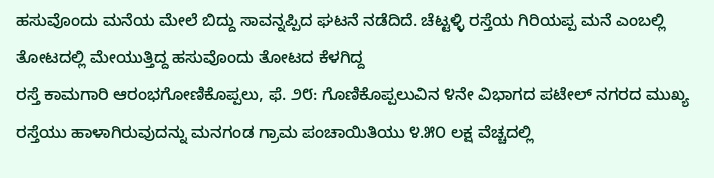ಹಸುವೊಂದು ಮನೆಯ ಮೇಲೆ ಬಿದ್ದು ಸಾವನ್ನಪ್ಪಿದ ಘಟನೆ ನಡೆದಿದೆ. ಚೆಟ್ಟಳ್ಳಿ ರಸ್ತೆಯ ಗಿರಿಯಪ್ಪ ಮನೆ ಎಂಬಲ್ಲಿ ತೋಟದಲ್ಲಿ ಮೇಯುತ್ತಿದ್ದ ಹಸುವೊಂದು ತೋಟದ ಕೆಳಗಿದ್ದ
ರಸ್ತೆ ಕಾಮಗಾರಿ ಆರಂಭಗೋಣಿಕೊಪ್ಪಲು, ಫೆ. ೨೮: ಗೊಣಿಕೊಪ್ಪಲುವಿನ ೪ನೇ ವಿಭಾಗದ ಪಟೇಲ್ ನಗರದ ಮುಖ್ಯ ರಸ್ತೆಯು ಹಾಳಾಗಿರುವುದನ್ನು ಮನಗಂಡ ಗ್ರಾಮ ಪಂಚಾಯಿತಿಯು ೪.೫೦ ಲಕ್ಷ ವೆಚ್ಚದಲ್ಲಿ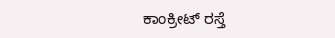ಕಾಂಕ್ರೀಟ್ ರಸ್ತೆ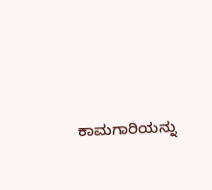ಕಾಮಗಾರಿಯನ್ನು